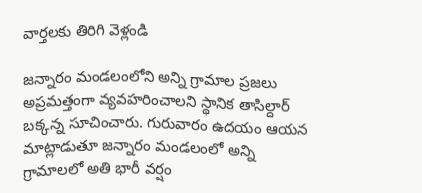వార్తలకు తిరిగి వెళ్లండి

జన్నారం మండలంలోని అన్ని గ్రామాల ప్రజలు అప్రమత్తంగా వ్యవహరించాలని స్థానిక తాసిల్దార్ బక్కన్న సూచించారు. గురువారం ఉదయం ఆయన మాట్లాడుతూ జన్నారం మండలంలో అన్ని గ్రామాలలో అతి భారీ వర్షం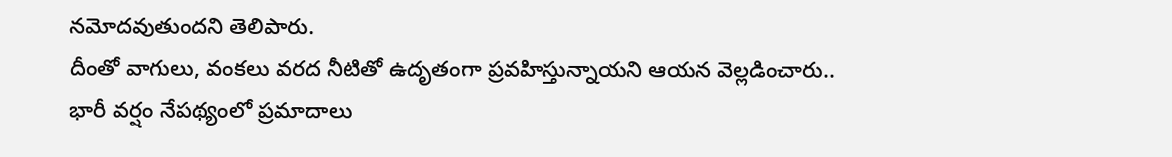నమోదవుతుందని తెలిపారు.
దీంతో వాగులు, వంకలు వరద నీటితో ఉదృతంగా ప్రవహిస్తున్నాయని ఆయన వెల్లడించారు.. భారీ వర్షం నేపథ్యంలో ప్రమాదాలు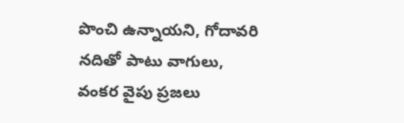పొంచి ఉన్నాయని, గోదావరి నదితో పాటు వాగులు, వంకర వైపు ప్రజలు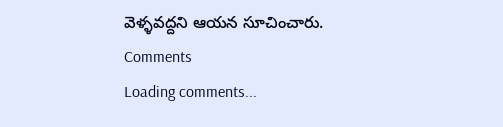వెళ్ళవద్దని ఆయన సూచించారు.
Comments
Loading comments...